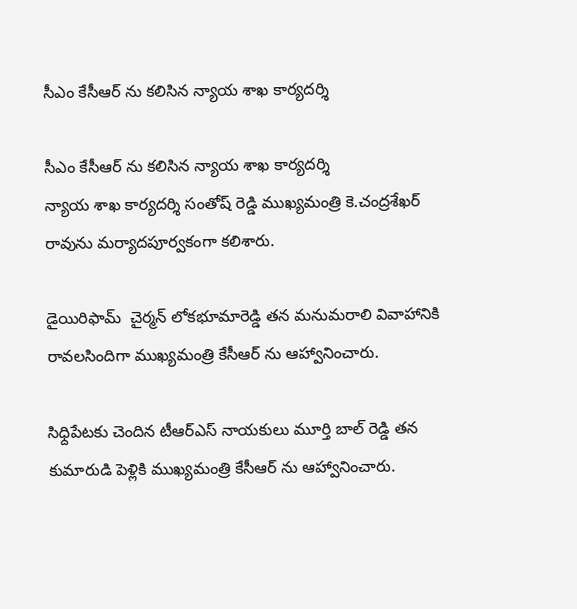సీఎం కేసీఆర్ ను కలిసిన న్యాయ శాఖ కార్యదర్శి

సీఎం కేసీఆర్ ను కలిసిన న్యాయ శాఖ కార్యదర్శి
న్యాయ శాఖ కార్యదర్శి సంతోష్ రెడ్డి ముఖ్యమంత్రి కె.చంద్రశేఖర్ రావును మర్యాదపూర్వకంగా కలిశారు.

డైయిరిఫామ్  చైర్మన్ లోకభూమారెడ్డి తన మనుమరాలి వివాహానికి రావలసిందిగా ముఖ్యమంత్రి కేసీఆర్ ను ఆహ్వానించారు.

సిధ్దిపేటకు చెందిన టీఆర్ఎస్ నాయకులు మూర్తి బాల్ రెడ్డి తన కుమారుడి పెళ్లికి ముఖ్యమంత్రి కేసీఆర్ ను ఆహ్వానించారు.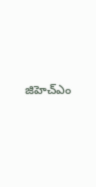జిహెచ్ఎం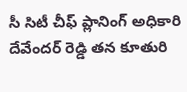సీ సిటీ చీఫ్ ప్లానింగ్ అధికారి దేవేందర్ రెడ్డి తన కూతురి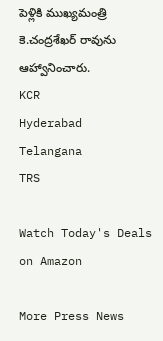పెళ్లికి ముఖ్యమంత్రి కె.చంద్రశేఖర్ రావును ఆహ్వానించారు.
KCR
Hyderabad
Telangana
TRS

Watch Today's Deals on Amazon

More Press News